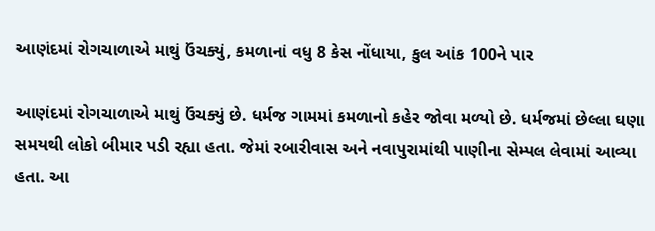આણંદમાં રોગચાળાએ માથું ઉંચક્યું, કમળાનાં વધુ 8 કેસ નોંધાયા, કુલ આંક 100ને પાર

આણંદમાં રોગચાળાએ માથું ઉંચક્યું છે. ધર્મજ ગામમાં કમળાનો કહેર જોવા મળ્યો છે. ધર્મજમાં છેલ્લા ઘણા સમયથી લોકો બીમાર પડી રહ્યા હતા. જેમાં રબારીવાસ અને નવાપુરામાંથી પાણીના સેમ્પલ લેવામાં આવ્યા હતા. આ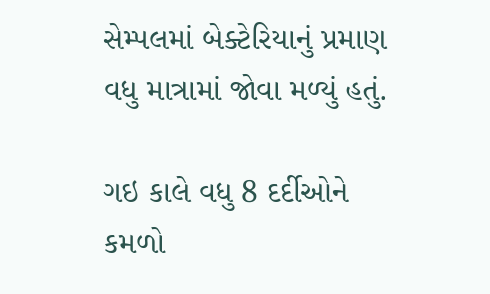સેમ્પલમાં બેક્ટેરિયાનું પ્રમાણ વધુ માત્રામાં જોવા મળ્યું હતું.

ગઇ કાલે વધુ 8 દર્દીઓને કમળો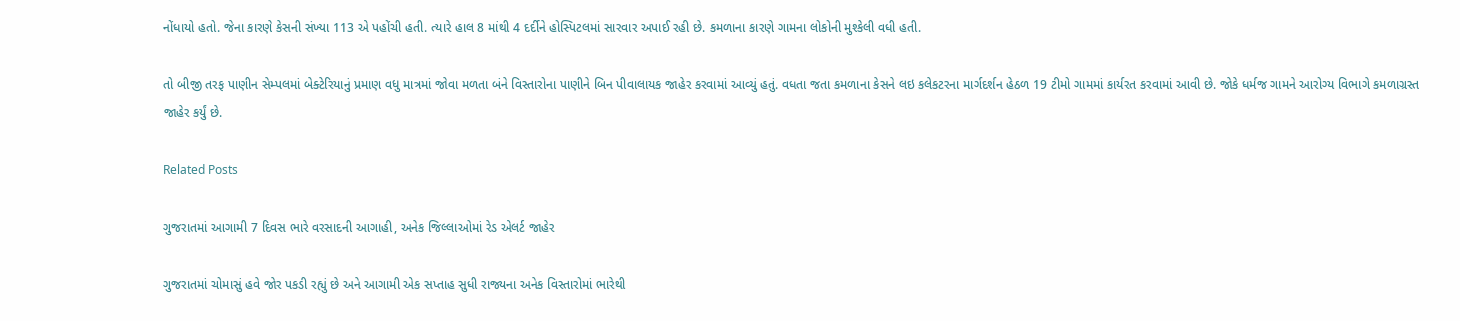નોંધાયો હતો. જેના કારણે કેસની સંખ્યા 113 એ પહોંચી હતી. ત્યારે હાલ 8 માંથી 4 દર્દીને હોસ્પિટલમાં સારવાર અપાઈ રહી છે. કમળાના કારણે ગામના લોકોની મુશ્કેલી વધી હતી.

તો બીજી તરફ પાણીન સેમ્પલમાં બેક્ટેરિયાનું પ્રમાણ વધુ માત્રમાં જોવા મળતા બંને વિસ્તારોના પાણીને બિન પીવાલાયક જાહેર કરવામાં આવ્યું હતું. વધતા જતા કમળાના કેસને લઇ કલેકટરના માર્ગદર્શન હેઠળ 19 ટીમો ગામમાં કાર્યરત કરવામાં આવી છે. જોકે ધર્મજ ગામને આરોગ્ય વિભાગે કમળાગ્રસ્ત જાહેર કર્યું છે.

Related Posts

ગુજરાતમાં આગામી 7 દિવસ ભારે વરસાદની આગાહી, અનેક જિલ્લાઓમાં રેડ એલર્ટ જાહેર

ગુજરાતમાં ચોમાસું હવે જોર પકડી રહ્યું છે અને આગામી એક સપ્તાહ સુધી રાજ્યના અનેક વિસ્તારોમાં ભારેથી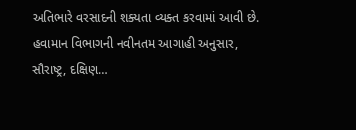અતિભારે વરસાદની શક્યતા વ્યક્ત કરવામાં આવી છે. હવામાન વિભાગની નવીનતમ આગાહી અનુસાર, સૌરાષ્ટ્ર, દક્ષિણ…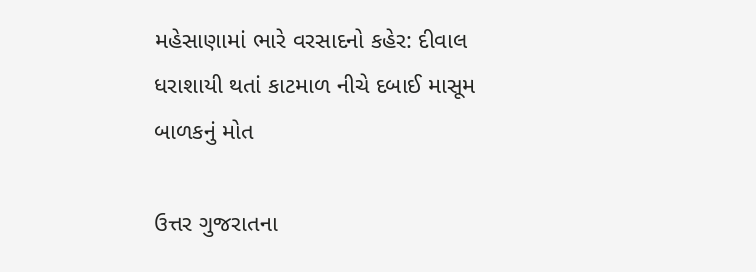મહેસાણામાં ભારે વરસાદનો કહેર: દીવાલ ધરાશાયી થતાં કાટમાળ નીચે દબાઈ માસૂમ બાળકનું મોત

ઉત્તર ગુજરાતના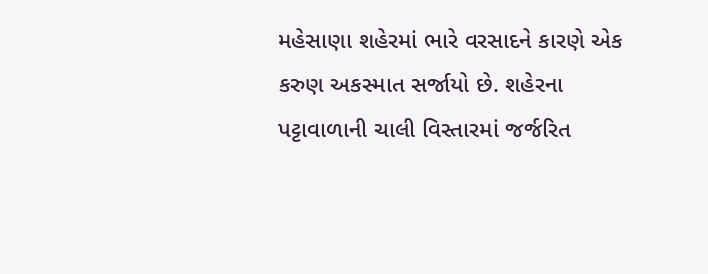મહેસાણા શહેરમાં ભારે વરસાદને કારણે એક કરુણ અકસ્માત સર્જાયો છે. શહેરના પટ્ટાવાળાની ચાલી વિસ્તારમાં જર્જરિત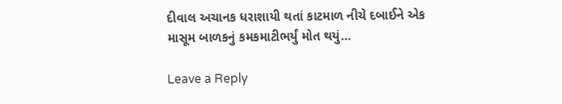દીવાલ અચાનક ધરાશાયી થતાં કાટમાળ નીચે દબાઈને એક માસૂમ બાળકનું કમકમાટીભર્યું મોત થયું…

Leave a Reply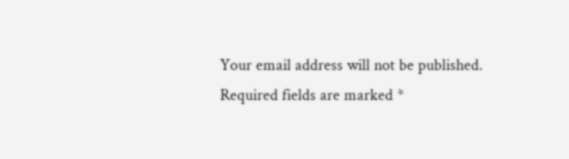Your email address will not be published. Required fields are marked *